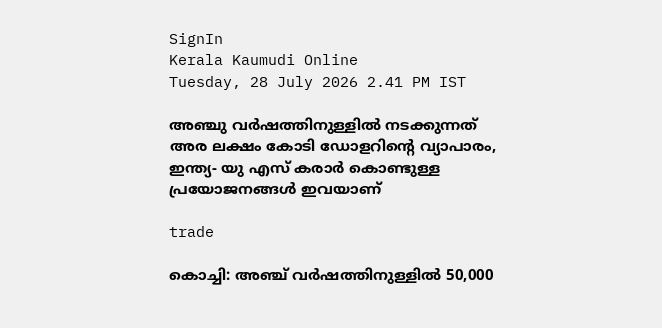SignIn
Kerala Kaumudi Online
Tuesday, 28 July 2026 2.41 PM IST

അഞ്ചു വർഷത്തിനുള്ളിൽ നടക്കുന്നത് അര ലക്ഷം കോടി ഡോളറിന്റെ വ്യാപാരം, ഇന്ത്യ- യു എസ് കരാർ കൊണ്ടുള്ള പ്രയോജനങ്ങൾ ഇവയാണ്

trade

കൊച്ചി: അഞ്ച് വർഷത്തിനുള്ളിൽ 50,000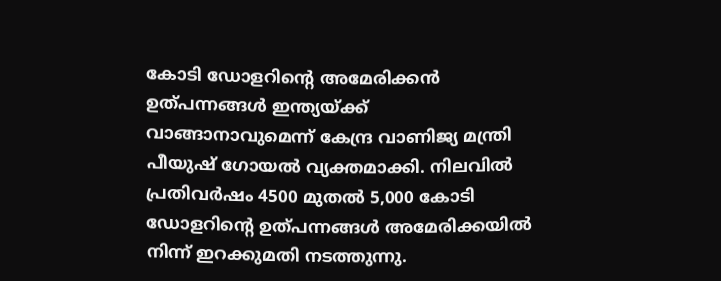കോടി ഡോളറിന്റെ അമേരിക്കൻ ഉത്പന്നങ്ങൾ ഇന്ത്യയ്ക്ക് വാങ്ങാനാവുമെന്ന് കേന്ദ്ര വാണിജ്യ മന്ത്രി പീയുഷ് ഗോയൽ വ്യക്തമാക്കി. നിലവിൽ പ്രതിവർഷം 4500 മുതൽ 5,000 കോടി ഡോളറിന്റെ ഉത്പന്നങ്ങൾ അമേരിക്കയിൽ നിന്ന് ഇറക്കുമതി നടത്തുന്നു.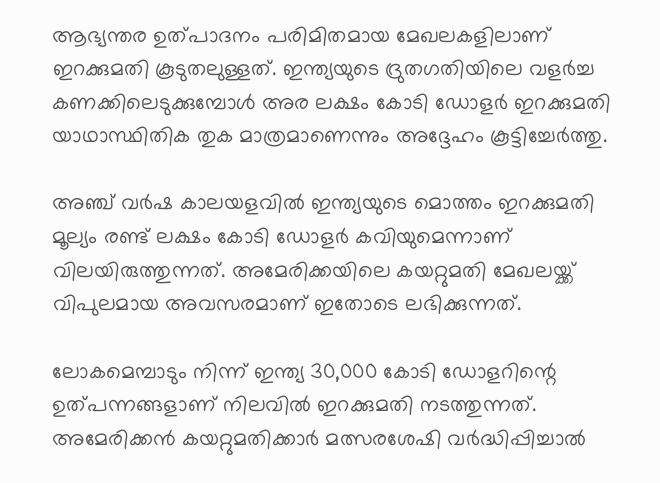ആഭ്യന്തര ഉത്പാദനം പരിമിതമായ മേഖലകളിലാണ് ഇറക്കുമതി കൂടുതലുള്ളത്. ഇന്ത്യയുടെ ദ്രുതഗതിയിലെ വളർച്ച കണക്കിലെടുക്കുമ്പോൾ അര ലക്ഷം കോടി ഡോളർ ഇറക്കുമതി യാഥാസ്ഥിതിക തുക മാത്രമാണെന്നും അദ്ദേഹം കൂട്ടിച്ചേർത്തു.

അഞ്ച് വർഷ കാലയളവിൽ ഇന്ത്യയുടെ മൊത്തം ഇറക്കുമതി മൂല്യം രണ്ട് ലക്ഷം കോടി ഡോളർ കവിയുമെന്നാണ് വിലയിരുത്തുന്നത്. അമേരിക്കയിലെ കയറ്റുമതി മേഖലയ്ക്ക് വിപുലമായ അവസരമാണ് ഇതോടെ ലഭിക്കുന്നത്.

ലോകമെമ്പാടും നിന്ന് ഇന്ത്യ 30,000 കോടി ഡോളറിന്റെ ഉത്പന്നങ്ങളാണ് നിലവിൽ ഇറക്കുമതി നടത്തുന്നത്. അമേരിക്കൻ കയറ്റുമതിക്കാർ മത്സരശേഷി വർദ്ധിപ്പിച്ചാൽ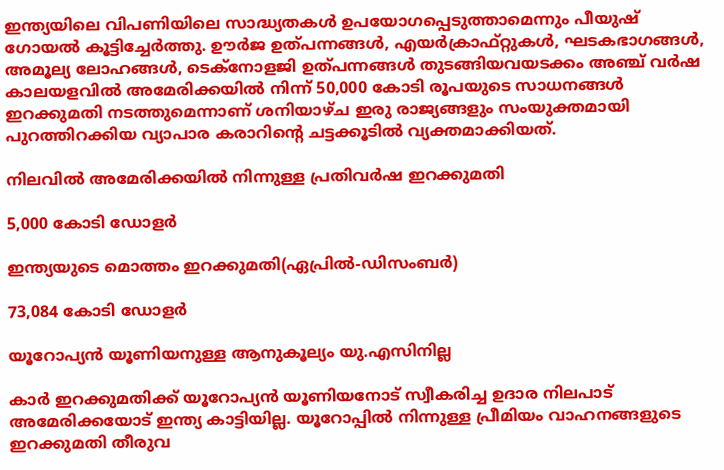ഇന്ത്യയിലെ വിപണിയിലെ സാദ്ധ്യതകൾ ഉപയോഗപ്പെടുത്താമെന്നും പീയുഷ് ഗോയൽ കൂട്ടിച്ചേർത്തു. ഊർജ ഉത്പന്നങ്ങൾ, എയർക്രാഫ്‌റ്റുകൾ, ഘടകഭാഗങ്ങൾ, അമൂല്യ ലോഹങ്ങൾ, ടെക്‌നോളജി ഉത്പന്നങ്ങൾ തുടങ്ങിയവയടക്കം അഞ്ച് വർഷ കാലയളവിൽ അമേരിക്കയിൽ നിന്ന് 50,000 കോടി രൂപയുടെ സാധനങ്ങൾ ഇറക്കുമതി നടത്തുമെന്നാണ് ശനിയാഴ്ച ഇരു രാജ്യങ്ങളും സംയുക്തമായി പുറത്തിറക്കിയ വ്യാപാര കരാറിന്റെ ചട്ടക്കൂടിൽ വ്യക്തമാക്കിയത്.

നിലവിൽ അമേരിക്കയിൽ നിന്നുള്ള പ്രതിവർഷ ഇറക്കുമതി

5,000 കോടി ഡോളർ

ഇന്ത്യയുടെ മൊത്തം ഇറക്കുമതി(ഏപ്രിൽ-ഡിസംബർ)

73,084 കോടി ഡോളർ

യൂറോപ്യൻ യൂണിയനുള്ള ആനുകൂല്യം യു.എസിനില്ല

കാർ ഇറക്കുമതിക്ക് യൂറോപ്യൻ യൂണിയനോട് സ്വീകരിച്ച ഉദാര നിലപാട് അമേരിക്കയോട് ഇന്ത്യ കാട്ടിയില്ല. യൂറോപ്പിൽ നിന്നുള്ള പ്രീമിയം വാഹനങ്ങളുടെ ഇറക്കുമതി തീരുവ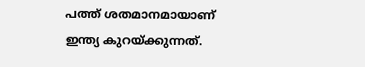പത്ത് ശതമാനമായാണ് ഇന്ത്യ കുറയ്ക്കുന്നത്.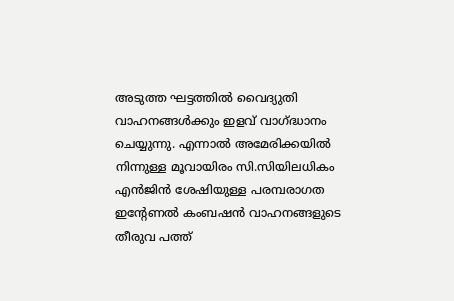അടുത്ത ഘട്ടത്തിൽ വൈദ്യുതി വാഹനങ്ങൾക്കും ഇളവ് വാഗ്ദ്ധാനം ചെയ്യുന്നു. എന്നാൽ അമേരിക്കയിൽ നിന്നുള്ള മൂവായിരം സി.സിയിലധികം എൻജിൻ ശേഷിയുള്ള പരമ്പരാഗത ഇന്റേണൽ കംബഷൻ വാഹനങ്ങളുടെ തീരുവ പത്ത്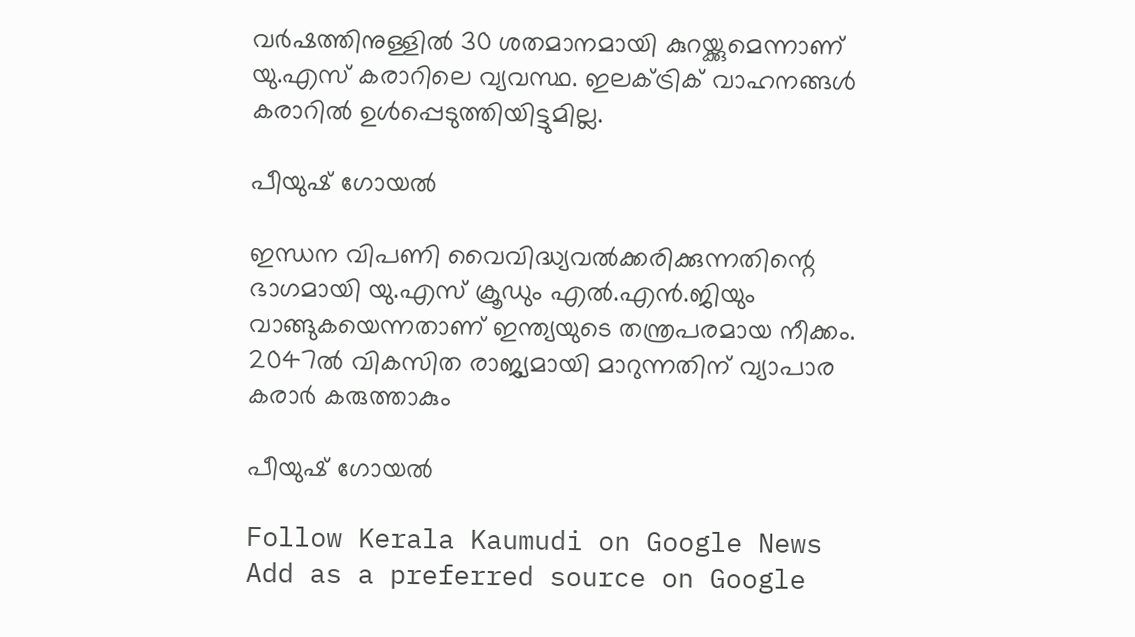വർഷത്തിനുള്ളിൽ 30 ശതമാനമായി കുറയ്ക്കുമെന്നാണ് യു.എസ് കരാറിലെ വ്യവസ്ഥ. ഇലക്ട്രിക് വാഹനങ്ങൾ കരാറിൽ ഉൾപ്പെടുത്തിയിട്ടുമില്ല.

പീയുഷ് ഗോയൽ

ഇന്ധന വിപണി വൈവിദ്ധ്യവൽക്കരിക്കുന്നതിന്റെ ഭാഗമായി യു.എസ് ക്രൂഡും എൽ.എൻ.ജിയും വാങ്ങുകയെന്നതാണ് ഇന്ത്യയുടെ തന്ത്രപരമായ നീക്കം. 2047ൽ വികസിത രാജ്യമായി മാറുന്നതിന് വ്യാപാര കരാർ കരുത്താകും

പീയുഷ് ഗോയൽ

Follow Kerala Kaumudi on Google News Add as a preferred source on Google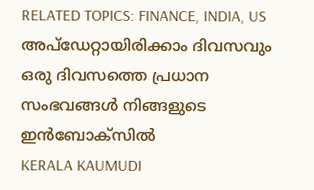RELATED TOPICS: FINANCE, INDIA, US
അപ്ഡേറ്റായിരിക്കാം ദിവസവും
ഒരു ദിവസത്തെ പ്രധാന സംഭവങ്ങൾ നിങ്ങളുടെ ഇൻബോക്സിൽ
KERALA KAUMUDI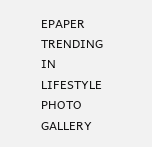EPAPER
TRENDING IN LIFESTYLE
PHOTO GALLERY